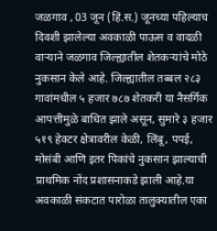जळगाव , 03 जून (हिं.स.) जूनच्या पहिल्याच दिवशी झालेल्या अवकाळी पाऊस व वादळी वाऱ्याने जळगाव जिल्ह्यातील शेतकऱ्यांचे मोठे नुकसान केले आहे. जिल्ह्यातील तब्बल २८३ गावांमधील ५ हजार ७८७ शेतकरी या नैसर्गिक आपत्तीमुळे बाधित झाले असून, सुमारे ३ हजार ५१९ हेक्टर क्षेत्रावरील केळी, लिंबू, पपई, मोसंबी आणि इतर पिकांचे नुकसान झाल्याची प्राथमिक नोंद प्रशासनाकडे झाली आहे.या अवकाळी संकटात पारोळा तालुक्यातील एका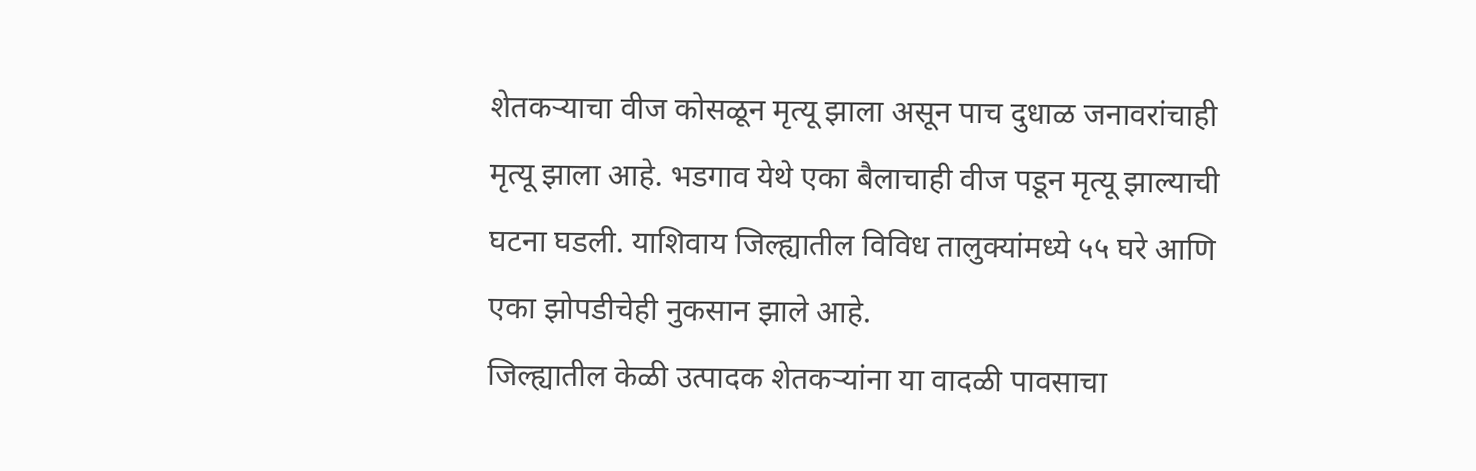शेतकऱ्याचा वीज कोसळून मृत्यू झाला असून पाच दुधाळ जनावरांचाही मृत्यू झाला आहे. भडगाव येथे एका बैलाचाही वीज पडून मृत्यू झाल्याची घटना घडली. याशिवाय जिल्ह्यातील विविध तालुक्यांमध्ये ५५ घरे आणि एका झोपडीचेही नुकसान झाले आहे.
जिल्ह्यातील केळी उत्पादक शेतकऱ्यांना या वादळी पावसाचा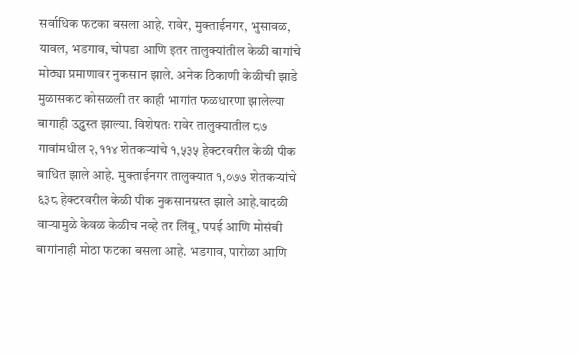सर्वाधिक फटका बसला आहे. रावेर, मुक्ताईनगर, भुसावळ, यावल, भडगाव, चोपडा आणि इतर तालुक्यांतील केळी बागांचे मोठ्या प्रमाणावर नुकसान झाले. अनेक ठिकाणी केळीची झाडे मुळासकट कोसळली तर काही भागांत फळधारणा झालेल्या बागाही उद्ध्वस्त झाल्या. विशेषतः रावेर तालुक्यातील ८७ गावांमधील २,११४ शेतकऱ्यांचे १,५३५ हेक्टरवरील केळी पीक बाधित झाले आहे. मुक्ताईनगर तालुक्यात १,०७७ शेतकऱ्यांचे ६३८ हेक्टरवरील केळी पीक नुकसानग्रस्त झाले आहे.वादळी वाऱ्यामुळे केवळ केळीच नव्हे तर लिंबू, पपई आणि मोसंबी बागांनाही मोठा फटका बसला आहे. भडगाव, पारोळा आणि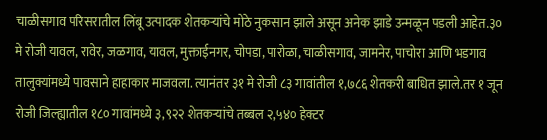चाळीसगाव परिसरातील लिंबू उत्पादक शेतकऱ्यांचे मोठे नुकसान झाले असून अनेक झाडे उन्मळून पडली आहेत.३० मे रोजी यावल, रावेर, जळगाव, यावल, मुक्ताईनगर, चोपडा, पारोळा, चाळीसगाव, जामनेर, पाचोरा आणि भडगाव तालुक्यांमध्ये पावसाने हाहाकार माजवला. त्यानंतर ३१ मे रोजी ८३ गावांतील १,७८६ शेतकरी बाधित झाले.तर १ जून रोजी जिल्ह्यातील १८० गावांमध्ये ३,९२२ शेतकऱ्यांचे तब्बल २,५४० हेक्टर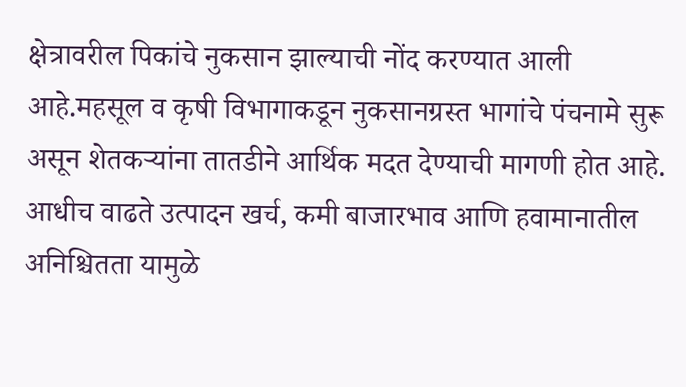क्षेत्रावरील पिकांचे नुकसान झाल्याची नोंद करण्यात आली आहे.महसूल व कृषी विभागाकडून नुकसानग्रस्त भागांचे पंचनामे सुरू असून शेतकऱ्यांना तातडीने आर्थिक मदत देण्याची मागणी होत आहे. आधीच वाढते उत्पादन खर्च, कमी बाजारभाव आणि हवामानातील अनिश्चितता यामुळे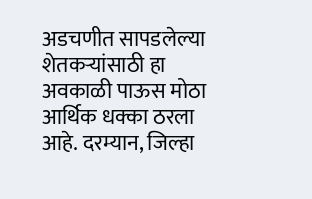अडचणीत सापडलेल्या शेतकऱ्यांसाठी हा अवकाळी पाऊस मोठा आर्थिक धक्का ठरला आहे. दरम्यान, जिल्हा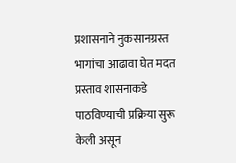प्रशासनाने नुकसानग्रस्त भागांचा आढावा घेत मदत प्रस्ताव शासनाकडे पाठविण्याची प्रक्रिया सुरू केली असून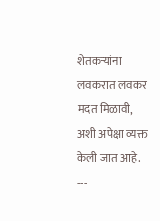शेतकऱ्यांना लवकरात लवकर मदत मिळावी, अशी अपेक्षा व्यक्त केली जात आहे.
---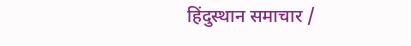हिंदुस्थान समाचार /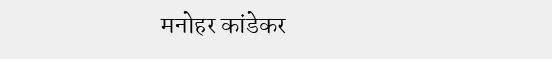मनोहर कांडेकर